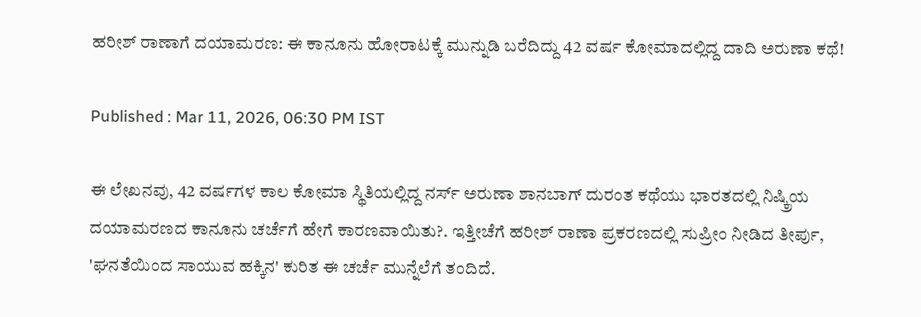ಹರೀಶ್ ರಾಣಾಗೆ ದಯಾಮರಣ: ಈ ಕಾನೂನು ಹೋರಾಟಕ್ಕೆ ಮುನ್ನುಡಿ ಬರೆದಿದ್ದು 42 ವರ್ಷ ಕೋಮಾದಲ್ಲಿದ್ದ ದಾದಿ ಅರುಣಾ ಕಥೆ!

Published : Mar 11, 2026, 06:30 PM IST

ಈ ಲೇಖನವು, 42 ವರ್ಷಗಳ ಕಾಲ ಕೋಮಾ ಸ್ಥಿತಿಯಲ್ಲಿದ್ದ ನರ್ಸ್ ಅರುಣಾ ಶಾನಬಾಗ್ ದುರಂತ ಕಥೆಯು ಭಾರತದಲ್ಲಿ ನಿಷ್ಕ್ರಿಯ ದಯಾಮರಣದ ಕಾನೂನು ಚರ್ಚೆಗೆ ಹೇಗೆ ಕಾರಣವಾಯಿತು?. ಇತ್ತೀಚೆಗೆ ಹರೀಶ್ ರಾಣಾ ಪ್ರಕರಣದಲ್ಲಿ ಸುಪ್ರೀಂ ನೀಡಿದ ತೀರ್ಪು, 'ಘನತೆಯಿಂದ ಸಾಯುವ ಹಕ್ಕಿನ' ಕುರಿತ ಈ ಚರ್ಚೆ ಮುನ್ನೆಲೆಗೆ ತಂದಿದೆ.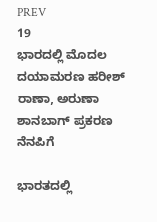PREV
19
ಭಾರದಲ್ಲಿ ಮೊದಲ ದಯಾಮರಣ ಹರೀಶ್ ರಾಣಾ, ಅರುಣಾ ಶಾನಬಾಗ್ ಪ್ರಕರಣ ನೆನಪಿಗೆ

ಭಾರತದಲ್ಲಿ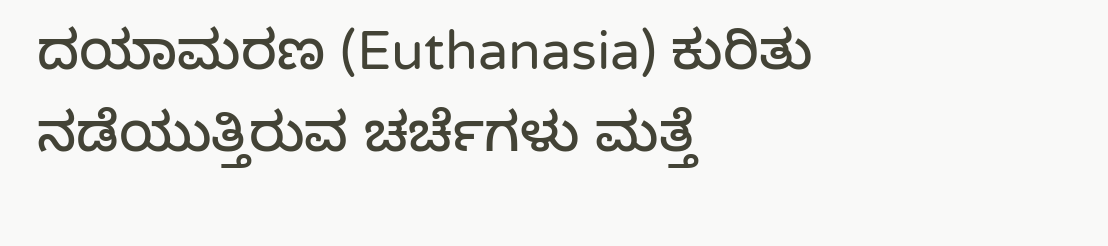ದಯಾಮರಣ (Euthanasia) ಕುರಿತು ನಡೆಯುತ್ತಿರುವ ಚರ್ಚೆಗಳು ಮತ್ತೆ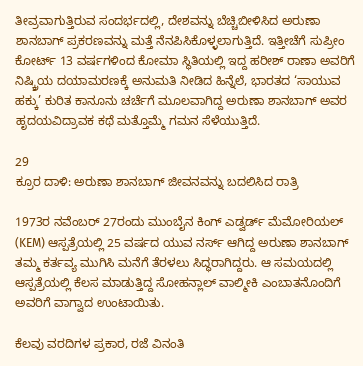ತೀವ್ರವಾಗುತ್ತಿರುವ ಸಂದರ್ಭದಲ್ಲಿ, ದೇಶವನ್ನು ಬೆಚ್ಚಿಬೀಳಿಸಿದ ಅರುಣಾ ಶಾನಬಾಗ್ ಪ್ರಕರಣವನ್ನು ಮತ್ತೆ ನೆನಪಿಸಿಕೊಳ್ಳಲಾಗುತ್ತಿದೆ. ಇತ್ತೀಚೆಗೆ ಸುಪ್ರೀಂ ಕೋರ್ಟ್ 13 ವರ್ಷಗಳಿಂದ ಕೋಮಾ ಸ್ಥಿತಿಯಲ್ಲಿ ಇದ್ದ ಹರೀಶ್ ರಾಣಾ ಅವರಿಗೆ ನಿಷ್ಕ್ರಿಯ ದಯಾಮರಣಕ್ಕೆ ಅನುಮತಿ ನೀಡಿದ ಹಿನ್ನೆಲೆ, ಭಾರತದ ‘ಸಾಯುವ ಹಕ್ಕು’ ಕುರಿತ ಕಾನೂನು ಚರ್ಚೆಗೆ ಮೂಲವಾಗಿದ್ದ ಅರುಣಾ ಶಾನಬಾಗ್ ಅವರ ಹೃದಯವಿದ್ರಾವಕ ಕಥೆ ಮತ್ತೊಮ್ಮೆ ಗಮನ ಸೆಳೆಯುತ್ತಿದೆ.

29
ಕ್ರೂರ ದಾಳಿ: ಅರುಣಾ ಶಾನಬಾಗ್ ಜೀವನವನ್ನು ಬದಲಿಸಿದ ರಾತ್ರಿ

1973ರ ನವೆಂಬರ್ 27ರಂದು ಮುಂಬೈನ ಕಿಂಗ್ ಎಡ್ವರ್ಡ್ ಮೆಮೋರಿಯಲ್ (KEM) ಆಸ್ಪತ್ರೆಯಲ್ಲಿ 25 ವರ್ಷದ ಯುವ ನರ್ಸ್ ಆಗಿದ್ದ ಅರುಣಾ ಶಾನಬಾಗ್ ತಮ್ಮ ಕರ್ತವ್ಯ ಮುಗಿಸಿ ಮನೆಗೆ ತೆರಳಲು ಸಿದ್ಧರಾಗಿದ್ದರು. ಆ ಸಮಯದಲ್ಲಿ ಆಸ್ಪತ್ರೆಯಲ್ಲಿ ಕೆಲಸ ಮಾಡುತ್ತಿದ್ದ ಸೋಹನ್ಲಾಲ್ ವಾಲ್ಮೀಕಿ ಎಂಬಾತನೊಂದಿಗೆ ಅವರಿಗೆ ವಾಗ್ವಾದ ಉಂಟಾಯಿತು.

ಕೆಲವು ವರದಿಗಳ ಪ್ರಕಾರ, ರಜೆ ವಿನಂತಿ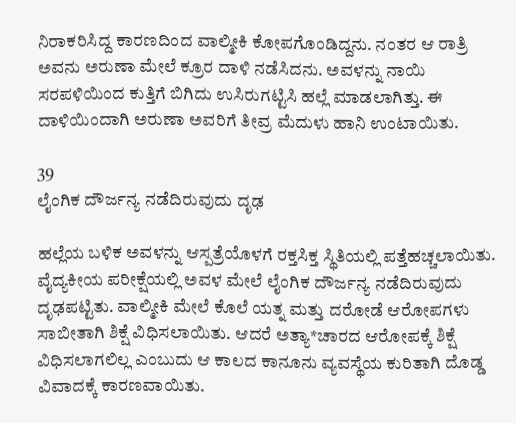ನಿರಾಕರಿಸಿದ್ದ ಕಾರಣದಿಂದ ವಾಲ್ಮೀಕಿ ಕೋಪಗೊಂಡಿದ್ದನು. ನಂತರ ಆ ರಾತ್ರಿ ಅವನು ಅರುಣಾ ಮೇಲೆ ಕ್ರೂರ ದಾಳಿ ನಡೆಸಿದನು. ಅವಳನ್ನು ನಾಯಿ ಸರಪಳಿಯಿಂದ ಕುತ್ತಿಗೆ ಬಿಗಿದು ಉಸಿರುಗಟ್ಟಿಸಿ ಹಲ್ಲೆ ಮಾಡಲಾಗಿತ್ತು. ಈ ದಾಳಿಯಿಂದಾಗಿ ಅರುಣಾ ಅವರಿಗೆ ತೀವ್ರ ಮೆದುಳು ಹಾನಿ ಉಂಟಾಯಿತು.

39
ಲೈಂಗಿಕ ದೌರ್ಜನ್ಯ ನಡೆದಿರುವುದು ದೃಢ

ಹಲ್ಲೆಯ ಬಳಿಕ ಅವಳನ್ನು ಆಸ್ಪತ್ರೆಯೊಳಗೆ ರಕ್ತಸಿಕ್ತ ಸ್ಥಿತಿಯಲ್ಲಿ ಪತ್ತೆಹಚ್ಚಲಾಯಿತು. ವೈದ್ಯಕೀಯ ಪರೀಕ್ಷೆಯಲ್ಲಿ ಅವಳ ಮೇಲೆ ಲೈಂಗಿಕ ದೌರ್ಜನ್ಯ ನಡೆದಿರುವುದು ದೃಢಪಟ್ಟಿತು. ವಾಲ್ಮೀಕಿ ಮೇಲೆ ಕೊಲೆ ಯತ್ನ ಮತ್ತು ದರೋಡೆ ಆರೋಪಗಳು ಸಾಬೀತಾಗಿ ಶಿಕ್ಷೆ ವಿಧಿಸಲಾಯಿತು. ಆದರೆ ಅತ್ಯಾ*ಚಾರದ ಆರೋಪಕ್ಕೆ ಶಿಕ್ಷೆ ವಿಧಿಸಲಾಗಲಿಲ್ಲ ಎಂಬುದು ಆ ಕಾಲದ ಕಾನೂನು ವ್ಯವಸ್ಥೆಯ ಕುರಿತಾಗಿ ದೊಡ್ಡ ವಿವಾದಕ್ಕೆ ಕಾರಣವಾಯಿತು.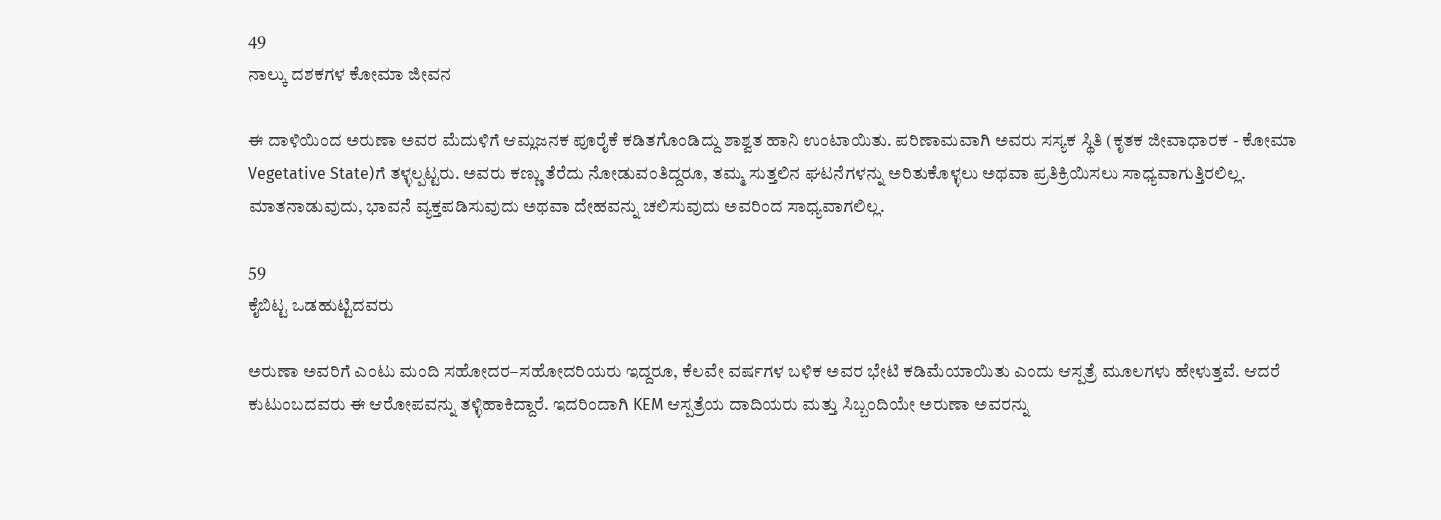49
ನಾಲ್ಕು ದಶಕಗಳ ಕೋಮಾ ಜೀವನ

ಈ ದಾಳಿಯಿಂದ ಅರುಣಾ ಅವರ ಮೆದುಳಿಗೆ ಆಮ್ಲಜನಕ ಪೂರೈಕೆ ಕಡಿತಗೊಂಡಿದ್ದು ಶಾಶ್ವತ ಹಾನಿ ಉಂಟಾಯಿತು. ಪರಿಣಾಮವಾಗಿ ಅವರು ಸಸ್ಯಕ ಸ್ಥಿತಿ (ಕೃತಕ ಜೀವಾಧಾರಕ - ಕೋಮಾ Vegetative State)ಗೆ ತಳ್ಳಲ್ಪಟ್ಟರು. ಅವರು ಕಣ್ಣು ತೆರೆದು ನೋಡುವಂತಿದ್ದರೂ, ತಮ್ಮ ಸುತ್ತಲಿನ ಘಟನೆಗಳನ್ನು ಅರಿತುಕೊಳ್ಳಲು ಅಥವಾ ಪ್ರತಿಕ್ರಿಯಿಸಲು ಸಾಧ್ಯವಾಗುತ್ತಿರಲಿಲ್ಲ. ಮಾತನಾಡುವುದು, ಭಾವನೆ ವ್ಯಕ್ತಪಡಿಸುವುದು ಅಥವಾ ದೇಹವನ್ನು ಚಲಿಸುವುದು ಅವರಿಂದ ಸಾಧ್ಯವಾಗಲಿಲ್ಲ.

59
ಕೈಬಿಟ್ಟ ಒಡಹುಟ್ಟಿದವರು

ಅರುಣಾ ಅವರಿಗೆ ಎಂಟು ಮಂದಿ ಸಹೋದರ–ಸಹೋದರಿಯರು ಇದ್ದರೂ, ಕೆಲವೇ ವರ್ಷಗಳ ಬಳಿಕ ಅವರ ಭೇಟಿ ಕಡಿಮೆಯಾಯಿತು ಎಂದು ಆಸ್ಪತ್ರೆ ಮೂಲಗಳು ಹೇಳುತ್ತವೆ. ಆದರೆ ಕುಟುಂಬದವರು ಈ ಆರೋಪವನ್ನು ತಳ್ಳಿಹಾಕಿದ್ದಾರೆ. ಇದರಿಂದಾಗಿ KEM ಆಸ್ಪತ್ರೆಯ ದಾದಿಯರು ಮತ್ತು ಸಿಬ್ಬಂದಿಯೇ ಅರುಣಾ ಅವರನ್ನು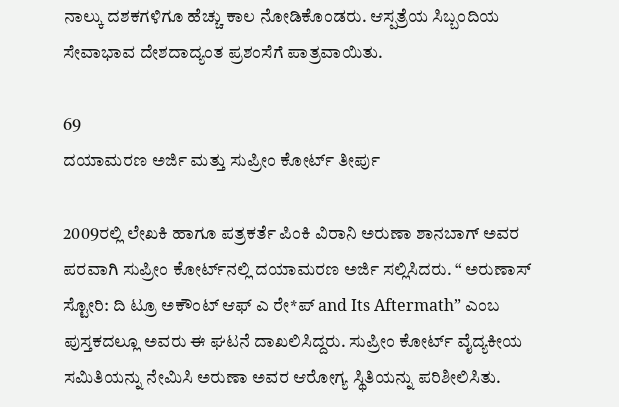ನಾಲ್ಕು ದಶಕಗಳಿಗೂ ಹೆಚ್ಚು ಕಾಲ ನೋಡಿಕೊಂಡರು. ಆಸ್ಪತ್ರೆಯ ಸಿಬ್ಬಂದಿಯ ಸೇವಾಭಾವ ದೇಶದಾದ್ಯಂತ ಪ್ರಶಂಸೆಗೆ ಪಾತ್ರವಾಯಿತು.

69
ದಯಾಮರಣ ಅರ್ಜಿ ಮತ್ತು ಸುಪ್ರೀಂ ಕೋರ್ಟ್ ತೀರ್ಪು

2009ರಲ್ಲಿ ಲೇಖಕಿ ಹಾಗೂ ಪತ್ರಕರ್ತೆ ಪಿಂಕಿ ವಿರಾನಿ ಅರುಣಾ ಶಾನಬಾಗ್ ಅವರ ಪರವಾಗಿ ಸುಪ್ರೀಂ ಕೋರ್ಟ್‌ನಲ್ಲಿ ದಯಾಮರಣ ಅರ್ಜಿ ಸಲ್ಲಿಸಿದರು. “ ಅರುಣಾಸ್ ಸ್ಟೋರಿ: ದಿ ಟ್ರೂ ಅಕೌಂಟ್ ಆಫ್ ಎ ರೇ*ಪ್ and Its Aftermath” ಎಂಬ ಪುಸ್ತಕದಲ್ಲೂ ಅವರು ಈ ಘಟನೆ ದಾಖಲಿಸಿದ್ದರು. ಸುಪ್ರೀಂ ಕೋರ್ಟ್ ವೈದ್ಯಕೀಯ ಸಮಿತಿಯನ್ನು ನೇಮಿಸಿ ಅರುಣಾ ಅವರ ಆರೋಗ್ಯ ಸ್ಥಿತಿಯನ್ನು ಪರಿಶೀಲಿಸಿತು.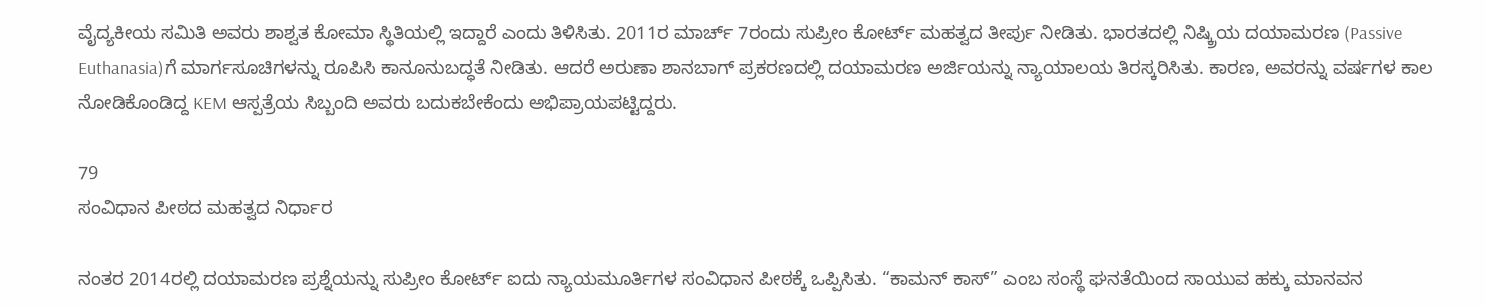ವೈದ್ಯಕೀಯ ಸಮಿತಿ ಅವರು ಶಾಶ್ವತ ಕೋಮಾ ಸ್ಥಿತಿಯಲ್ಲಿ ಇದ್ದಾರೆ ಎಂದು ತಿಳಿಸಿತು. 2011ರ ಮಾರ್ಚ್ 7ರಂದು ಸುಪ್ರೀಂ ಕೋರ್ಟ್ ಮಹತ್ವದ ತೀರ್ಪು ನೀಡಿತು. ಭಾರತದಲ್ಲಿ ನಿಷ್ಕ್ರಿಯ ದಯಾಮರಣ (Passive Euthanasia)ಗೆ ಮಾರ್ಗಸೂಚಿಗಳನ್ನು ರೂಪಿಸಿ ಕಾನೂನುಬದ್ಧತೆ ನೀಡಿತು. ಆದರೆ ಅರುಣಾ ಶಾನಬಾಗ್ ಪ್ರಕರಣದಲ್ಲಿ ದಯಾಮರಣ ಅರ್ಜಿಯನ್ನು ನ್ಯಾಯಾಲಯ ತಿರಸ್ಕರಿಸಿತು. ಕಾರಣ, ಅವರನ್ನು ವರ್ಷಗಳ ಕಾಲ ನೋಡಿಕೊಂಡಿದ್ದ KEM ಆಸ್ಪತ್ರೆಯ ಸಿಬ್ಬಂದಿ ಅವರು ಬದುಕಬೇಕೆಂದು ಅಭಿಪ್ರಾಯಪಟ್ಟಿದ್ದರು.

79
ಸಂವಿಧಾನ ಪೀಠದ ಮಹತ್ವದ ನಿರ್ಧಾರ

ನಂತರ 2014ರಲ್ಲಿ ದಯಾಮರಣ ಪ್ರಶ್ನೆಯನ್ನು ಸುಪ್ರೀಂ ಕೋರ್ಟ್ ಐದು ನ್ಯಾಯಮೂರ್ತಿಗಳ ಸಂವಿಧಾನ ಪೀಠಕ್ಕೆ ಒಪ್ಪಿಸಿತು. “ಕಾಮನ್ ಕಾಸ್” ಎಂಬ ಸಂಸ್ಥೆ ಘನತೆಯಿಂದ ಸಾಯುವ ಹಕ್ಕು ಮಾನವನ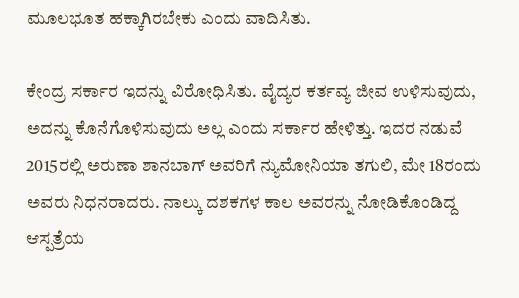ಮೂಲಭೂತ ಹಕ್ಕಾಗಿರಬೇಕು ಎಂದು ವಾದಿಸಿತು.

ಕೇಂದ್ರ ಸರ್ಕಾರ ಇದನ್ನು ವಿರೋಧಿಸಿತು. ವೈದ್ಯರ ಕರ್ತವ್ಯ ಜೀವ ಉಳಿಸುವುದು, ಅದನ್ನು ಕೊನೆಗೊಳಿಸುವುದು ಅಲ್ಲ ಎಂದು ಸರ್ಕಾರ ಹೇಳಿತ್ತು. ಇದರ ನಡುವೆ 2015ರಲ್ಲಿ ಅರುಣಾ ಶಾನಬಾಗ್ ಅವರಿಗೆ ನ್ಯುಮೋನಿಯಾ ತಗುಲಿ, ಮೇ 18ರಂದು ಅವರು ನಿಧನರಾದರು. ನಾಲ್ಕು ದಶಕಗಳ ಕಾಲ ಅವರನ್ನು ನೋಡಿಕೊಂಡಿದ್ದ ಆಸ್ಪತ್ರೆಯ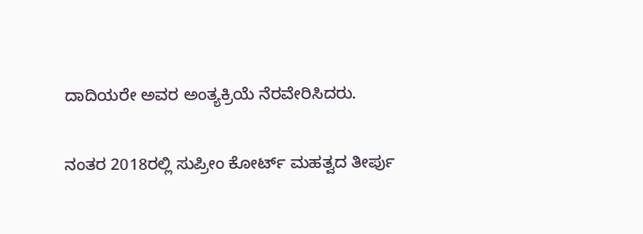ದಾದಿಯರೇ ಅವರ ಅಂತ್ಯಕ್ರಿಯೆ ನೆರವೇರಿಸಿದರು.

ನಂತರ 2018ರಲ್ಲಿ ಸುಪ್ರೀಂ ಕೋರ್ಟ್ ಮಹತ್ವದ ತೀರ್ಪು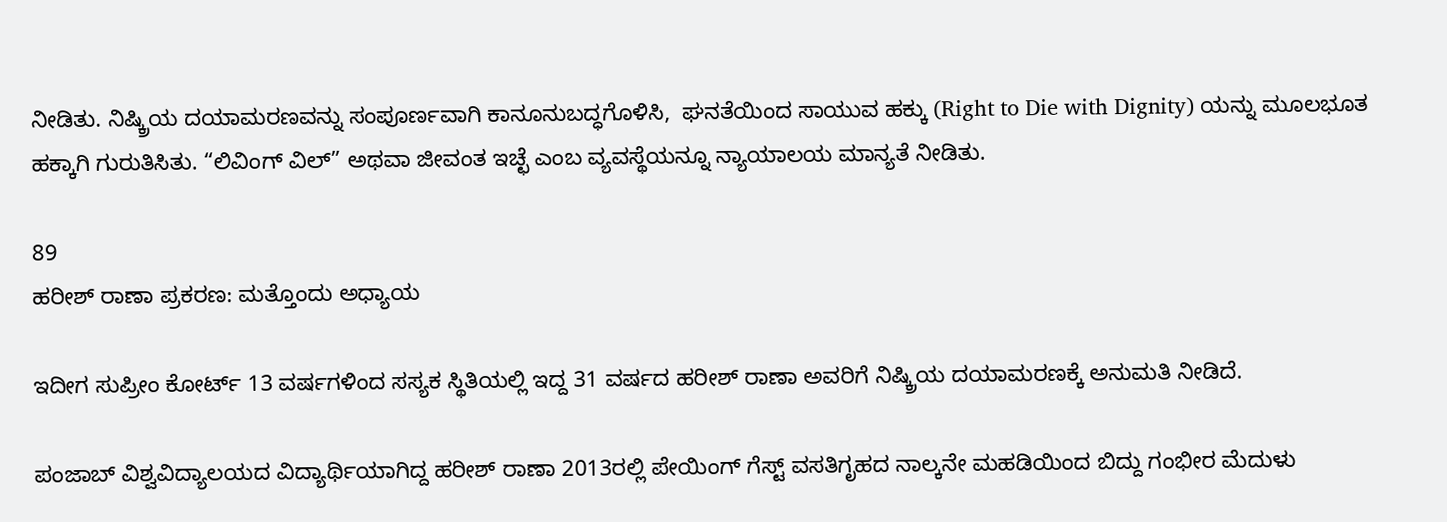ನೀಡಿತು. ನಿಷ್ಕ್ರಿಯ ದಯಾಮರಣವನ್ನು ಸಂಪೂರ್ಣವಾಗಿ ಕಾನೂನುಬದ್ಧಗೊಳಿಸಿ,  ಘನತೆಯಿಂದ ಸಾಯುವ ಹಕ್ಕು (Right to Die with Dignity) ಯನ್ನು ಮೂಲಭೂತ ಹಕ್ಕಾಗಿ ಗುರುತಿಸಿತು. “ಲಿವಿಂಗ್ ವಿಲ್” ಅಥವಾ ಜೀವಂತ ಇಚ್ಛೆ ಎಂಬ ವ್ಯವಸ್ಥೆಯನ್ನೂ ನ್ಯಾಯಾಲಯ ಮಾನ್ಯತೆ ನೀಡಿತು.

89
ಹರೀಶ್ ರಾಣಾ ಪ್ರಕರಣ: ಮತ್ತೊಂದು ಅಧ್ಯಾಯ

ಇದೀಗ ಸುಪ್ರೀಂ ಕೋರ್ಟ್ 13 ವರ್ಷಗಳಿಂದ ಸಸ್ಯಕ ಸ್ಥಿತಿಯಲ್ಲಿ ಇದ್ದ 31 ವರ್ಷದ ಹರೀಶ್ ರಾಣಾ ಅವರಿಗೆ ನಿಷ್ಕ್ರಿಯ ದಯಾಮರಣಕ್ಕೆ ಅನುಮತಿ ನೀಡಿದೆ.

ಪಂಜಾಬ್ ವಿಶ್ವವಿದ್ಯಾಲಯದ ವಿದ್ಯಾರ್ಥಿಯಾಗಿದ್ದ ಹರೀಶ್ ರಾಣಾ 2013ರಲ್ಲಿ ಪೇಯಿಂಗ್ ಗೆಸ್ಟ್ ವಸತಿಗೃಹದ ನಾಲ್ಕನೇ ಮಹಡಿಯಿಂದ ಬಿದ್ದು ಗಂಭೀರ ಮೆದುಳು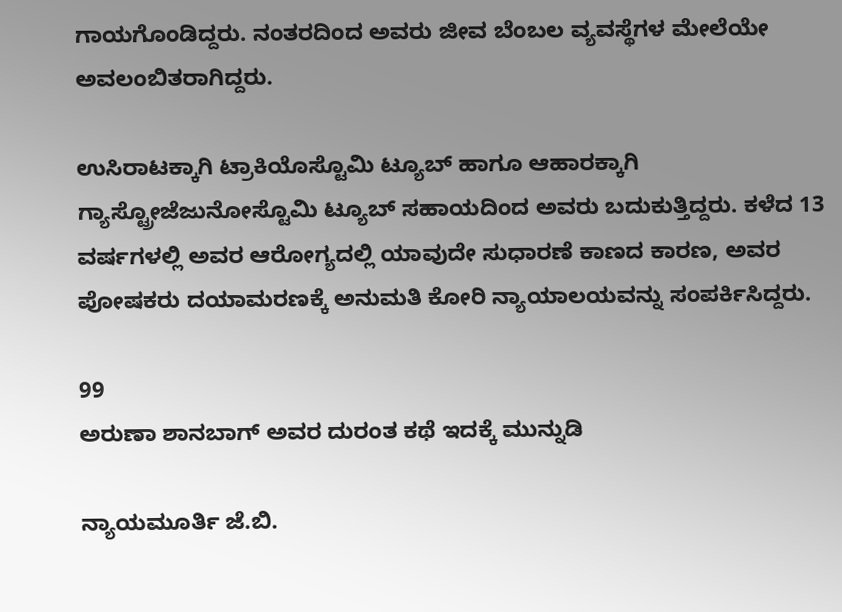ಗಾಯಗೊಂಡಿದ್ದರು. ನಂತರದಿಂದ ಅವರು ಜೀವ ಬೆಂಬಲ ವ್ಯವಸ್ಥೆಗಳ ಮೇಲೆಯೇ ಅವಲಂಬಿತರಾಗಿದ್ದರು.

ಉಸಿರಾಟಕ್ಕಾಗಿ ಟ್ರಾಕಿಯೊಸ್ಟೊಮಿ ಟ್ಯೂಬ್ ಹಾಗೂ ಆಹಾರಕ್ಕಾಗಿ ಗ್ಯಾಸ್ಟ್ರೋಜೆಜುನೋಸ್ಟೊಮಿ ಟ್ಯೂಬ್ ಸಹಾಯದಿಂದ ಅವರು ಬದುಕುತ್ತಿದ್ದರು. ಕಳೆದ 13 ವರ್ಷಗಳಲ್ಲಿ ಅವರ ಆರೋಗ್ಯದಲ್ಲಿ ಯಾವುದೇ ಸುಧಾರಣೆ ಕಾಣದ ಕಾರಣ, ಅವರ ಪೋಷಕರು ದಯಾಮರಣಕ್ಕೆ ಅನುಮತಿ ಕೋರಿ ನ್ಯಾಯಾಲಯವನ್ನು ಸಂಪರ್ಕಿಸಿದ್ದರು.

99
ಅರುಣಾ ಶಾನಬಾಗ್ ಅವರ ದುರಂತ ಕಥೆ ಇದಕ್ಕೆ ಮುನ್ನುಡಿ

ನ್ಯಾಯಮೂರ್ತಿ ಜೆ.ಬಿ.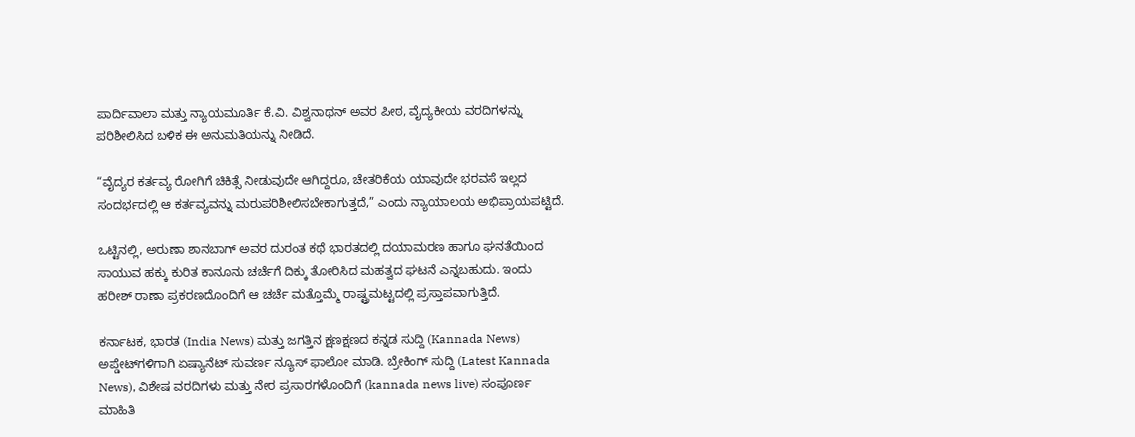ಪಾರ್ದಿವಾಲಾ ಮತ್ತು ನ್ಯಾಯಮೂರ್ತಿ ಕೆ.ವಿ. ವಿಶ್ವನಾಥನ್ ಅವರ ಪೀಠ, ವೈದ್ಯಕೀಯ ವರದಿಗಳನ್ನು ಪರಿಶೀಲಿಸಿದ ಬಳಿಕ ಈ ಅನುಮತಿಯನ್ನು ನೀಡಿದೆ.

“ವೈದ್ಯರ ಕರ್ತವ್ಯ ರೋಗಿಗೆ ಚಿಕಿತ್ಸೆ ನೀಡುವುದೇ ಆಗಿದ್ದರೂ, ಚೇತರಿಕೆಯ ಯಾವುದೇ ಭರವಸೆ ಇಲ್ಲದ ಸಂದರ್ಭದಲ್ಲಿ ಆ ಕರ್ತವ್ಯವನ್ನು ಮರುಪರಿಶೀಲಿಸಬೇಕಾಗುತ್ತದೆ,” ಎಂದು ನ್ಯಾಯಾಲಯ ಅಭಿಪ್ರಾಯಪಟ್ಟಿದೆ.

ಒಟ್ಟಿನಲ್ಲಿ, ಅರುಣಾ ಶಾನಬಾಗ್ ಅವರ ದುರಂತ ಕಥೆ ಭಾರತದಲ್ಲಿ ದಯಾಮರಣ ಹಾಗೂ ಘನತೆಯಿಂದ ಸಾಯುವ ಹಕ್ಕು ಕುರಿತ ಕಾನೂನು ಚರ್ಚೆಗೆ ದಿಕ್ಕು ತೋರಿಸಿದ ಮಹತ್ವದ ಘಟನೆ ಎನ್ನಬಹುದು. ಇಂದು ಹರೀಶ್ ರಾಣಾ ಪ್ರಕರಣದೊಂದಿಗೆ ಆ ಚರ್ಚೆ ಮತ್ತೊಮ್ಮೆ ರಾಷ್ಟ್ರಮಟ್ಟದಲ್ಲಿ ಪ್ರಸ್ತಾಪವಾಗುತ್ತಿದೆ.

ಕರ್ನಾಟಕ, ಭಾರತ (India News) ಮತ್ತು ಜಗತ್ತಿನ ಕ್ಷಣಕ್ಷಣದ ಕನ್ನಡ ಸುದ್ದಿ (Kannada News) ಅಪ್ಡೇಟ್‌ಗಳಿಗಾಗಿ ಏಷ್ಯಾನೆಟ್ ಸುವರ್ಣ ನ್ಯೂಸ್‌ ಫಾಲೋ ಮಾಡಿ. ಬ್ರೇಕಿಂಗ್ ಸುದ್ದಿ (Latest Kannada News), ವಿಶೇಷ ವರದಿಗಳು ಮತ್ತು ನೇರ ಪ್ರಸಾರಗಳೊಂದಿಗೆ (kannada news live) ಸಂಪೂರ್ಣ ಮಾಹಿತಿ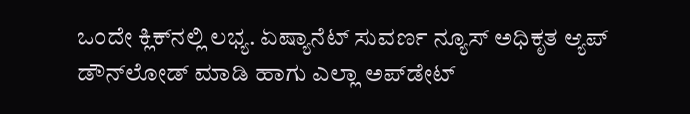ಒಂದೇ ಕ್ಲಿಕ್‌ನಲ್ಲಿ ಲಭ್ಯ. ಏಷ್ಯಾನೆಟ್ ಸುವರ್ಣ ನ್ಯೂಸ್ ಅಧಿಕೃತ ಆ್ಯಪ್ ಡೌನ್‌ಲೋಡ್ ಮಾಡಿ ಹಾಗು ಎಲ್ಲಾ ಅಪ್‌ಡೇಟ್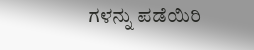ಗಳನ್ನು ಪಡೆಯಿರಿ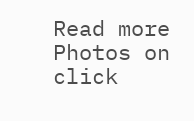Read more Photos on
click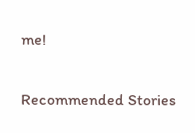me!

Recommended Stories